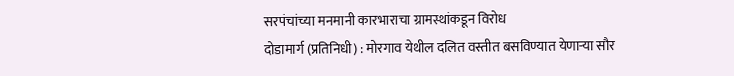सरपंचांच्या मनमानी कारभाराचा ग्रामस्थांकडून विरोध
दोडामार्ग (प्रतिनिधी) : मोरगाव येथील दलित वस्तीत बसविण्यात येणाऱ्या सौर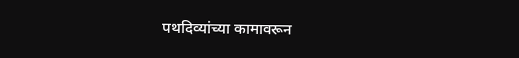पथदिव्यांच्या कामावरून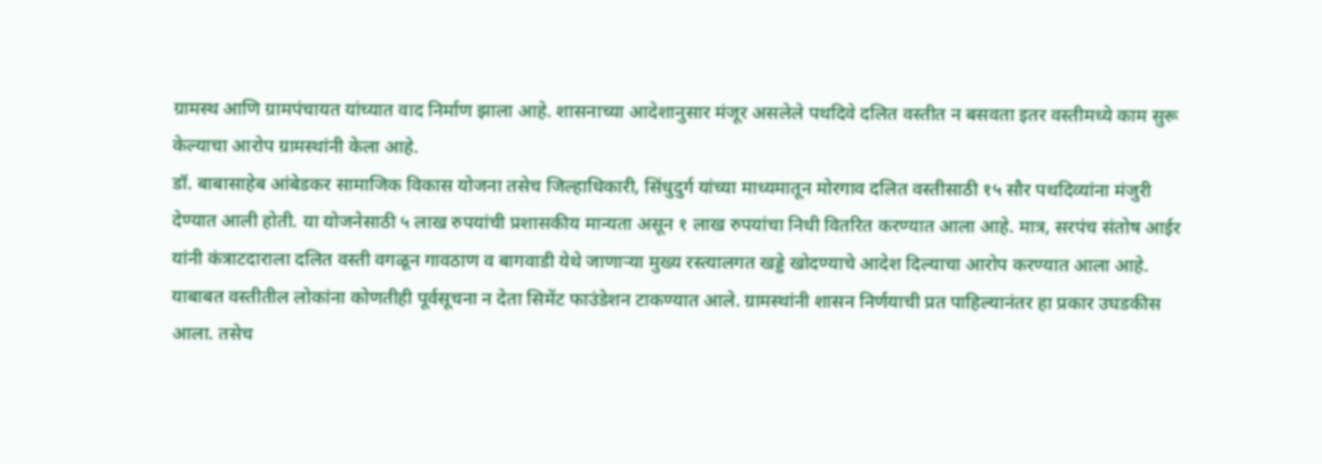ग्रामस्थ आणि ग्रामपंचायत यांच्यात वाद निर्माण झाला आहे. शासनाच्या आदेशानुसार मंजूर असलेले पथदिवे दलित वस्तीत न बसवता इतर वस्तीमध्ये काम सुरू केल्याचा आरोप ग्रामस्थांनी केला आहे.
डॉ. बाबासाहेब आंबेडकर सामाजिक विकास योजना तसेच जिल्हाधिकारी, सिंधुदुर्ग यांच्या माध्यमातून मोरगाव दलित वस्तीसाठी १५ सौर पथदिव्यांना मंजुरी देण्यात आली होती. या योजनेसाठी ५ लाख रुपयांची प्रशासकीय मान्यता असून १ लाख रुपयांचा निधी वितरित करण्यात आला आहे. मात्र, सरपंच संतोष आईर यांनी कंत्राटदाराला दलित वस्ती वगळून गावठाण व बागवाडी येथे जाणाऱ्या मुख्य रस्त्यालगत खड्डे खोदण्याचे आदेश दिल्याचा आरोप करण्यात आला आहे.
याबाबत वस्तीतील लोकांना कोणतीही पूर्वसूचना न देता सिमेंट फाउंडेशन टाकण्यात आले. ग्रामस्थांनी शासन निर्णयाची प्रत पाहिल्यानंतर हा प्रकार उघडकीस आला. तसेच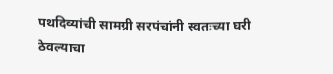पथदिव्यांची सामग्री सरपंचांनी स्वतःच्या घरी ठेवल्याचा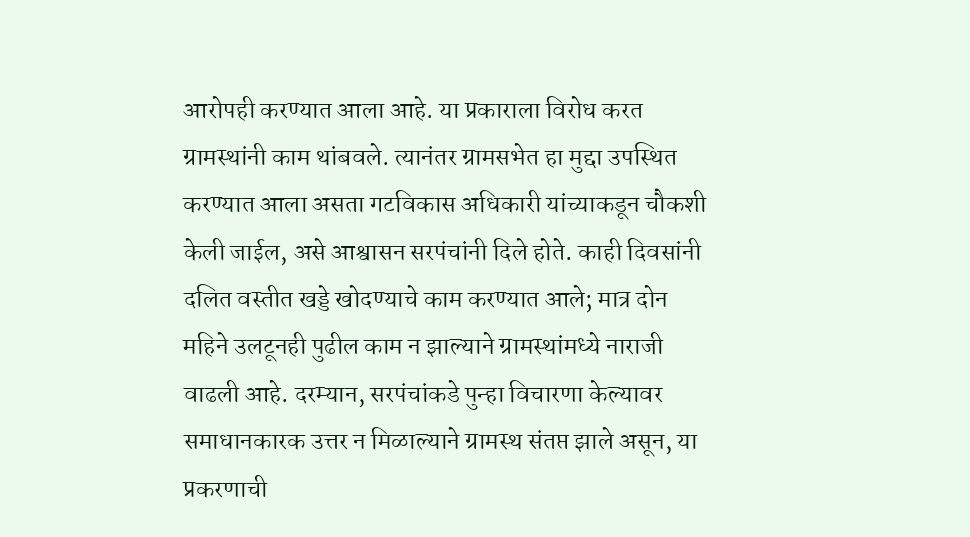आरोपही करण्यात आला आहे. या प्रकाराला विरोध करत ग्रामस्थांनी काम थांबवले. त्यानंतर ग्रामसभेत हा मुद्दा उपस्थित करण्यात आला असता गटविकास अधिकारी यांच्याकडून चौकशी केली जाईल, असे आश्वासन सरपंचांनी दिले होते. काही दिवसांनी दलित वस्तीत खड्डे खोदण्याचे काम करण्यात आले; मात्र दोन महिने उलटूनही पुढील काम न झाल्याने ग्रामस्थांमध्ये नाराजी वाढली आहे. दरम्यान, सरपंचांकडे पुन्हा विचारणा केल्यावर समाधानकारक उत्तर न मिळाल्याने ग्रामस्थ संतप्त झाले असून, या प्रकरणाची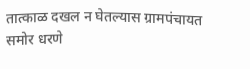तात्काळ दखल न घेतल्यास ग्रामपंचायत समोर धरणे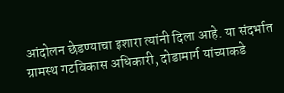आंदोलन छेडण्याचा इशारा त्यांनी दिला आहे. या संदर्भात ग्रामस्थ गटविकास अधिकारी, दोडामार्ग यांच्याकडे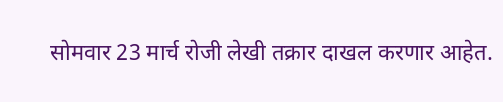सोमवार 23 मार्च रोजी लेखी तक्रार दाखल करणार आहेत.